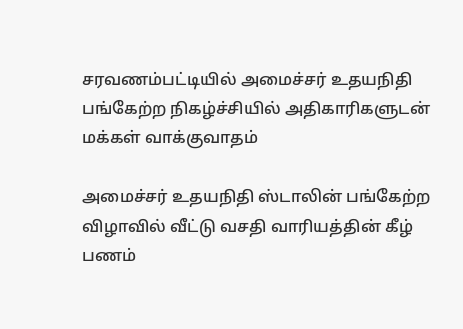சரவணம்பட்டியில் அமைச்சர் உதயநிதி பங்கேற்ற நிகழ்ச்சியில் அதிகாரிகளுடன் மக்கள் வாக்குவாதம்

அமைச்சர் உதயநிதி ஸ்டாலின் பங்கேற்ற விழாவில் வீட்டு வசதி வாரியத்தின் கீழ் பணம்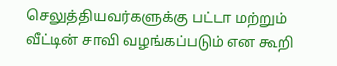செலுத்தியவர்களுக்கு பட்டா மற்றும் வீட்டின் சாவி வழங்கப்படும் என கூறி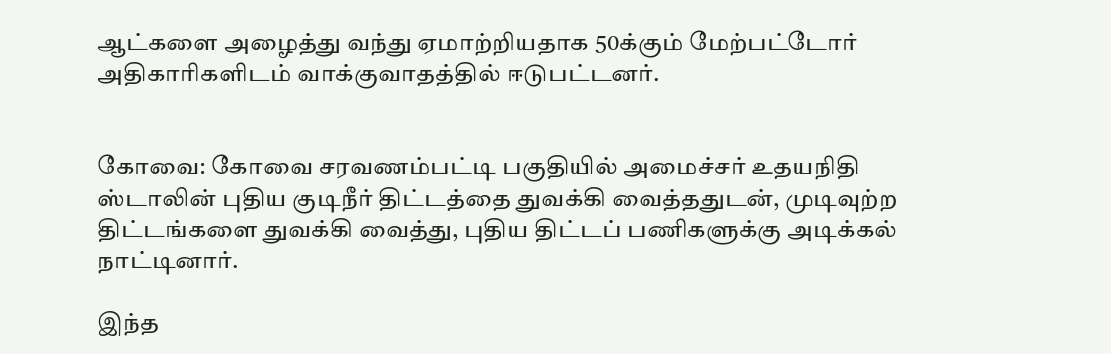ஆட்களை அழைத்து வந்து ஏமாற்றியதாக 50க்கும் மேற்பட்டோர் அதிகாரிகளிடம் வாக்குவாதத்தில் ஈடுபட்டனர்.


கோவை: கோவை சரவணம்பட்டி பகுதியில் அமைச்சர் உதயநிதி ஸ்டாலின் புதிய குடிநீர் திட்டத்தை துவக்கி வைத்ததுடன், முடிவுற்ற திட்டங்களை துவக்கி வைத்து, புதிய திட்டப் பணிகளுக்கு அடிக்கல் நாட்டினார்.

இந்த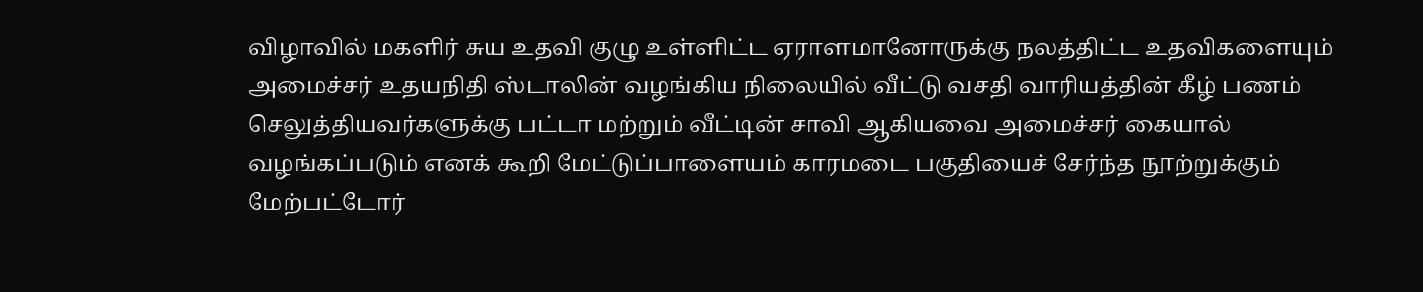விழாவில் மகளிர் சுய உதவி குழு உள்ளிட்ட ஏராளமானோருக்கு நலத்திட்ட உதவிகளையும் அமைச்சர் உதயநிதி ஸ்டாலின் வழங்கிய நிலையில் வீட்டு வசதி வாரியத்தின் கீழ் பணம் செலுத்தியவர்களுக்கு பட்டா மற்றும் வீட்டின் சாவி ஆகியவை அமைச்சர் கையால் வழங்கப்படும் எனக் கூறி மேட்டுப்பாளையம் காரமடை பகுதியைச் சேர்ந்த நூற்றுக்கும் மேற்பட்டோர்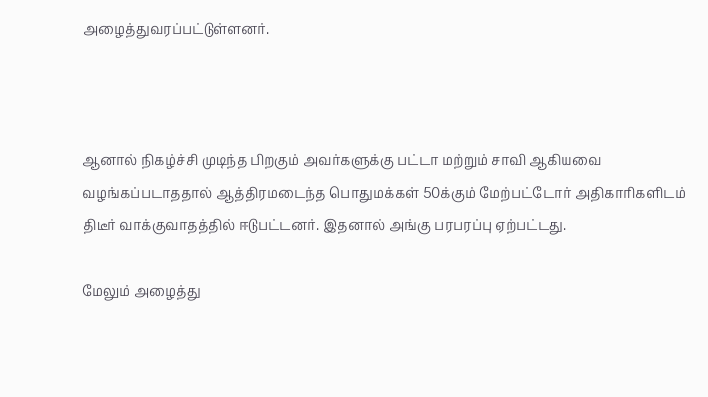அழைத்துவரப்பட்டுள்ளனர்.



ஆனால் நிகழ்ச்சி முடிந்த பிறகும் அவர்களுக்கு பட்டா மற்றும் சாவி ஆகியவை வழங்கப்படாததால் ஆத்திரமடைந்த பொதுமக்கள் 50க்கும் மேற்பட்டோர் அதிகாரிகளிடம் திடீர் வாக்குவாதத்தில் ஈடுபட்டனர். இதனால் அங்கு பரபரப்பு ஏற்பட்டது.

மேலும் அழைத்து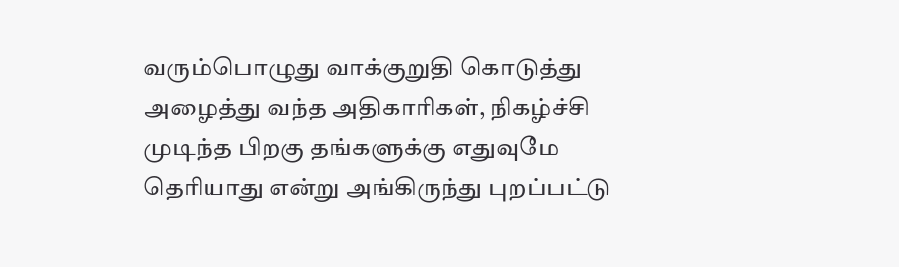வரும்பொழுது வாக்குறுதி கொடுத்து அழைத்து வந்த அதிகாரிகள், நிகழ்ச்சி முடிந்த பிறகு தங்களுக்கு எதுவுமே தெரியாது என்று அங்கிருந்து புறப்பட்டு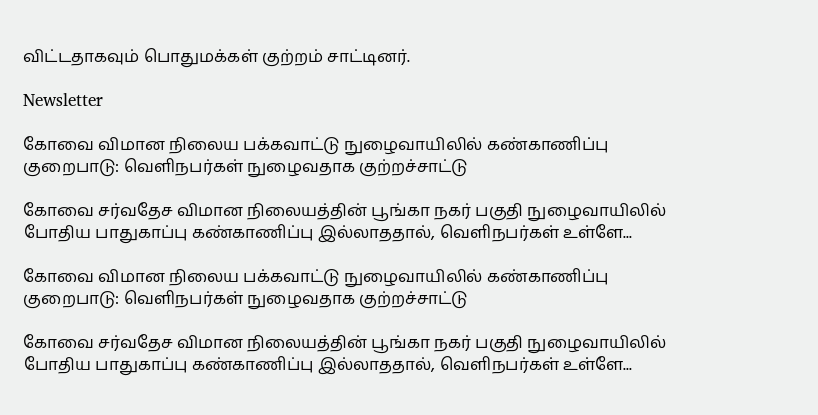விட்டதாகவும் பொதுமக்கள் குற்றம் சாட்டினர்.

Newsletter

கோவை விமான நிலைய பக்கவாட்டு நுழைவாயிலில் கண்காணிப்பு குறைபாடு: வெளிநபர்கள் நுழைவதாக குற்றச்சாட்டு

கோவை சர்வதேச விமான நிலையத்தின் பூங்கா நகர் பகுதி நுழைவாயிலில் போதிய பாதுகாப்பு கண்காணிப்பு இல்லாததால், வெளிநபர்கள் உள்ளே...

கோவை விமான நிலைய பக்கவாட்டு நுழைவாயிலில் கண்காணிப்பு குறைபாடு: வெளிநபர்கள் நுழைவதாக குற்றச்சாட்டு

கோவை சர்வதேச விமான நிலையத்தின் பூங்கா நகர் பகுதி நுழைவாயிலில் போதிய பாதுகாப்பு கண்காணிப்பு இல்லாததால், வெளிநபர்கள் உள்ளே...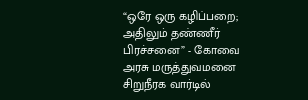“ஒரே ஒரு கழிப்பறை; அதிலும் தண்ணீர் பிரச்சனை” - கோவை அரசு மருத்துவமனை சிறுநீரக வார்டில்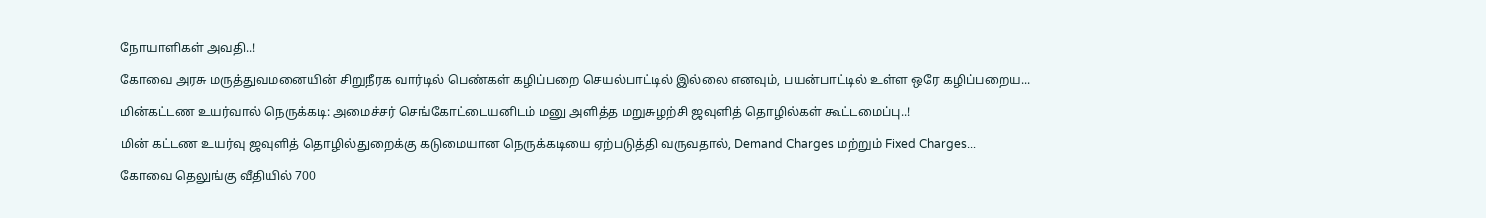நோயாளிகள் அவதி..!

கோவை அரசு மருத்துவமனையின் சிறுநீரக வார்டில் பெண்கள் கழிப்பறை செயல்பாட்டில் இல்லை எனவும், பயன்பாட்டில் உள்ள ஒரே கழிப்பறைய...

மின்கட்டண உயர்வால் நெருக்கடி: அமைச்சர் செங்கோட்டையனிடம் மனு அளித்த மறுசுழற்சி ஜவுளித் தொழில்கள் கூட்டமைப்பு..!

மின் கட்டண உயர்வு ஜவுளித் தொழில்துறைக்கு கடுமையான நெருக்கடியை ஏற்படுத்தி வருவதால், Demand Charges மற்றும் Fixed Charges...

கோவை தெலுங்கு வீதியில் 700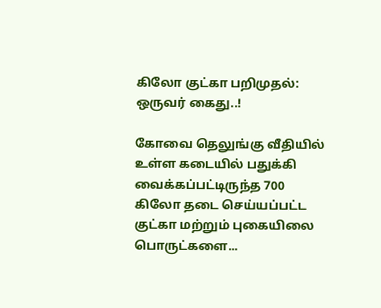கிலோ குட்கா பறிமுதல்: ஒருவர் கைது..!

கோவை தெலுங்கு வீதியில் உள்ள கடையில் பதுக்கி வைக்கப்பட்டிருந்த 700 கிலோ தடை செய்யப்பட்ட குட்கா மற்றும் புகையிலை பொருட்களை...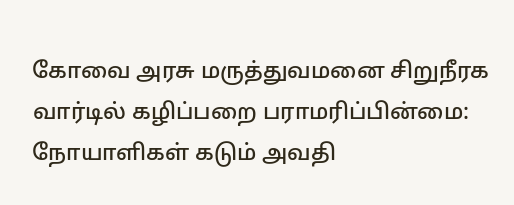கோவை அரசு மருத்துவமனை சிறுநீரக வார்டில் கழிப்பறை பராமரிப்பின்மை: நோயாளிகள் கடும் அவதி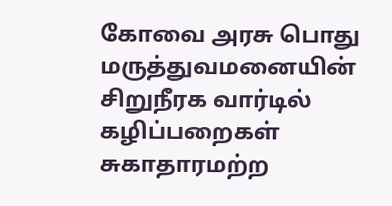கோவை அரசு பொது மருத்துவமனையின் சிறுநீரக வார்டில் கழிப்பறைகள் சுகாதாரமற்ற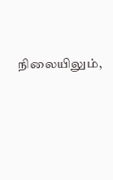நிலையிலும்,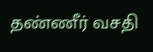தண்ணீர் வசதி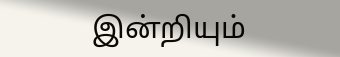இன்றியும்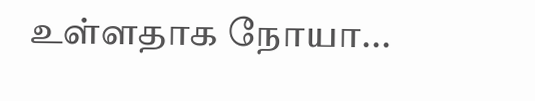உள்ளதாக நோயா...